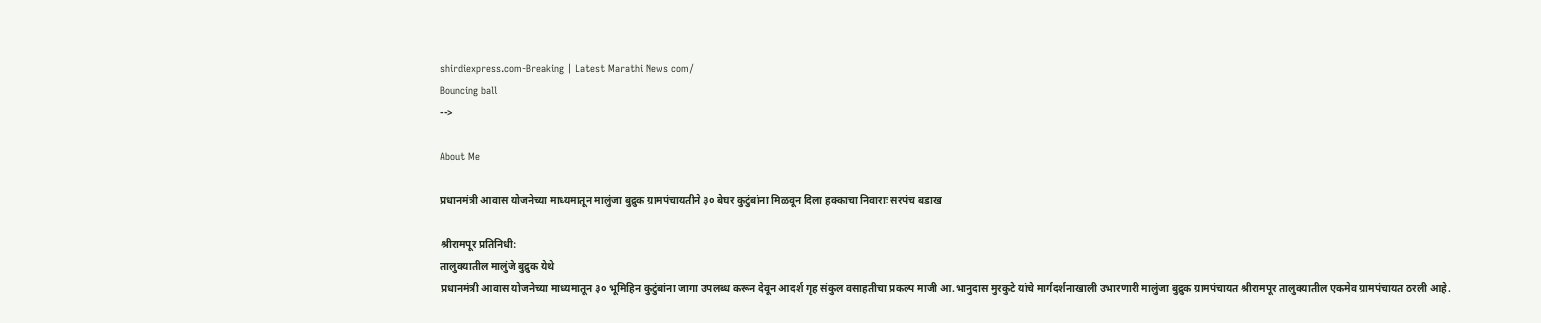shirdiexpress.com-Breaking | Latest Marathi News com/
Bouncing ball
-->

About Me

प्रधानमंत्री आवास योजनेच्या माध्यमातून मालुंजा बुद्रुक ग्रामपंचायतीने ३० बेघर कुटुंबांना मिळवून दिला हक्काचा निवाराः सरपंच बडाख

श्रीरामपूर प्रतिनिधी:
तालुक्यातील मालुंजे बुद्रुक‌ येथे
प्रधानमंत्री आवास योजनेच्या माध्यमातून ३० भूमिहिन कुटुंबांना जागा उपलब्ध करून देवून आदर्श गृह संकुल वसाहतीचा प्रकल्प माजी आ.भानुदास मुरकुटे यांचे मार्गदर्शनाखाली उभारणारी मालुंजा बुद्रुक ग्रामपंचायत श्रीरामपूर तालुक्यातील एकमेव ग्रामपंचायत ठरली आहे.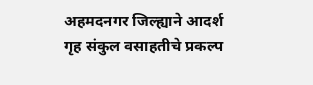अहमदनगर जिल्ह्याने आदर्श गृह संकुल वसाहतीचे प्रकल्प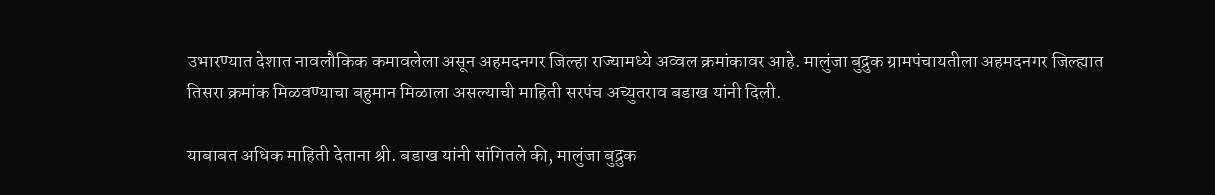उभारण्यात देशात नावलौकिक कमावलेला असून अहमदनगर जिल्हा राज्यामध्ये अव्वल क्रमांकावर आहे. मालुंजा बुद्रुक ग्रामपंचायतीला अहमदनगर जिल्ह्यात तिसरा क्रमांक मिळवण्याचा बहुमान मिळाला असल्याची माहिती सरपंच अच्युतराव बडाख यांनी दिली.

याबाबत अधिक माहिती देताना श्री. बडाख यांनी सांगितले की, मालुंजा बुद्रुक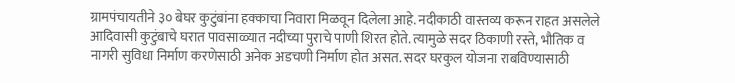ग्रामपंचायतीने ३० बेघर कुटुंबांना हक्काचा निवारा मिळवून दिलेला आहे. नदीकाठी वास्तव्य करून राहत असलेले आदिवासी कुटुंबाचे घरात पावसाळ्यात नदीच्या पुराचे पाणी शिरत होते. त्यामुळे सदर ठिकाणी रस्ते, भौतिक व नागरी सुविधा निर्माण करणेसाठी अनेक अडचणी निर्माण होत असत. सदर घरकुल योजना राबविण्यासाठी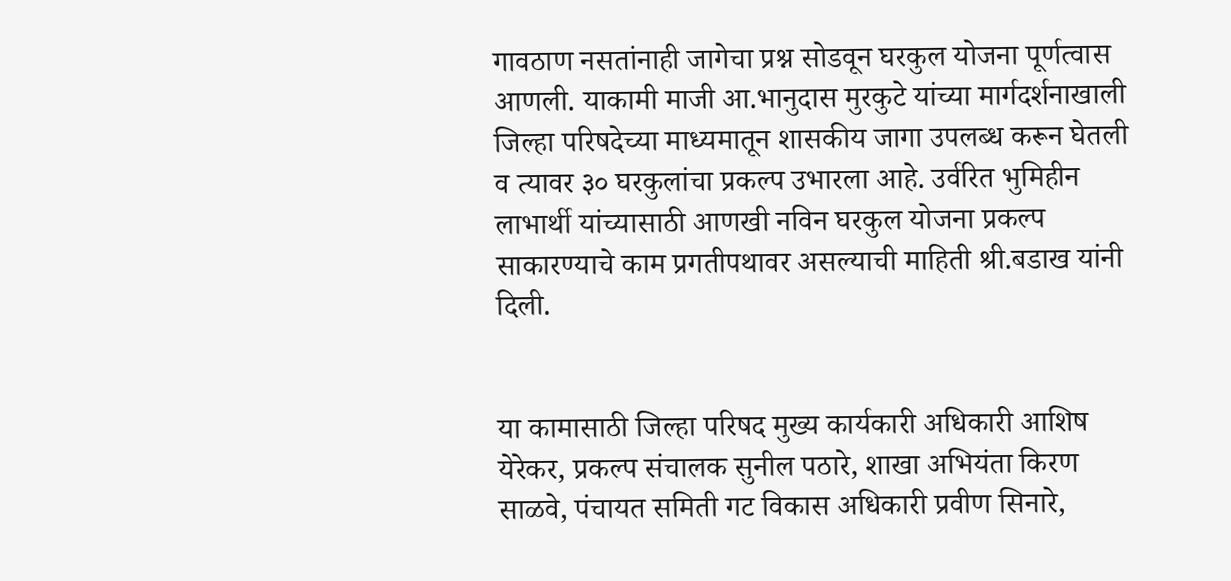गावठाण नसतांनाही जागेचा प्रश्न सोडवून घरकुल योजना पूर्णत्वास आणली. याकामी माजी आ.भानुदास मुरकुटे यांच्या मार्गदर्शनाखाली जिल्हा परिषदेच्या माध्यमातून शासकीय जागा उपलब्ध करून घेतली व त्यावर ३० घरकुलांचा प्रकल्प उभारला आहे. उर्वरित भुमिहीन‌ लाभार्थी यांच्यासाठी आणखी नविन घरकुल योजना प्रकल्प साकारण्याचे काम प्रगतीपथावर असल्याची माहिती श्री.बडाख यांनी दिली.


या कामासाठी जिल्हा परिषद मुख्य कार्यकारी अधिकारी आशिष येरेकर, प्रकल्प संचालक सुनील पठारे, शाखा अभियंता किरण साळवे, पंचायत समिती गट विकास अधिकारी प्रवीण सिनारे,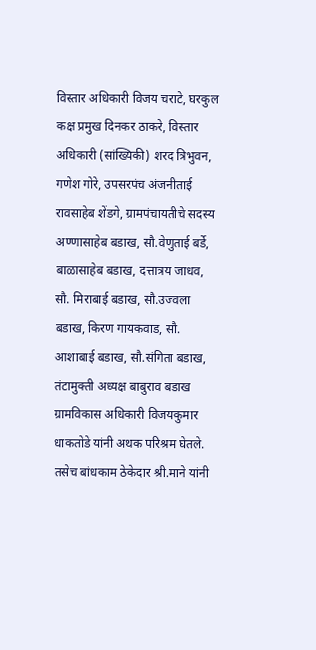विस्तार अधिकारी विजय चराटे, घरकुल कक्ष प्रमुख दिनकर ठाकरे, विस्तार अधिकारी (सांख्यिकी) शरद त्रिभुवन, गणेश गोरे, उपसरपंच अंजनीताई रावसाहेब शेंडगे, ग्रामपंचायतीचे सदस्य अण्णासाहेब बडाख, सौ.वेणुताई बर्डे, बाळासाहेब बडाख, दत्तात्रय जाधव, सौ. मिराबाई बडाख, सौ.उज्वला बडाख, किरण गायकवाड, सौ. आशाबाई बडाख, सौ.संगिता बडाख, तंटामुक्ती अध्यक्ष बाबुराव बडाख ग्रामविकास अधिकारी विजयकुमार धाकतोडे यांनी अथक परिश्रम घेतले. तसेच बांधकाम ठेकेदार श्री.माने यांनी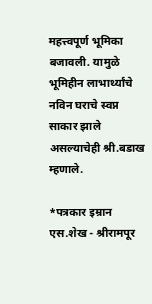महत्त्वपूर्ण भूमिका बजावली. यामुळे भूमिहीन लाभार्थ्यांचे नविन घराचे स्वप्न साकार झाले असल्याचेही श्री.बडाख म्हणाले.

*पत्रकार इम्रान एस.शेख - श्रीरामपूर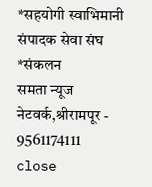*सहयोगी स्वाभिमानी संपादक सेवा संघ
*संकलन
समता न्यूज नेटवर्क,श्रीरामपूर - 9561174111
close